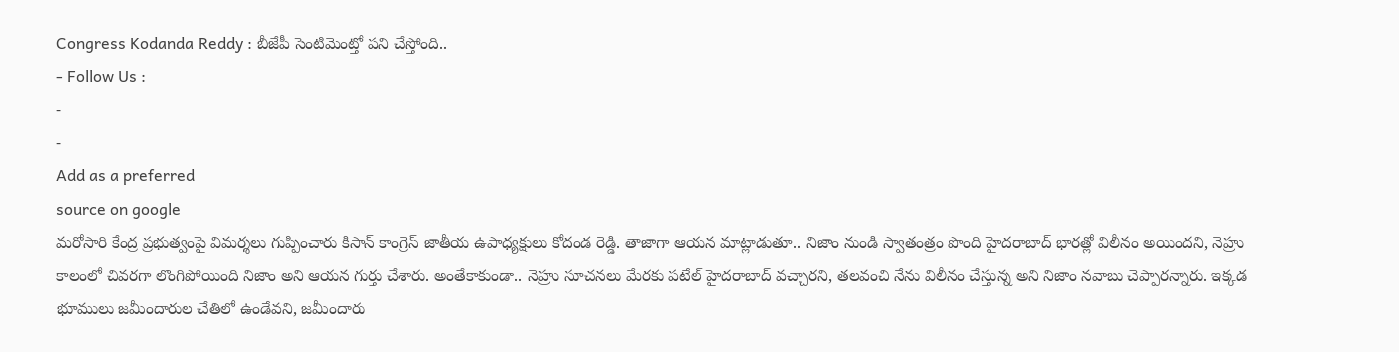Congress Kodanda Reddy : బీజేపీ సెంటిమెంట్తో పని చేస్తోంది..
- Follow Us :
-
-
Add as a preferred
source on google
మరోసారి కేంద్ర ప్రభుత్వంపై విమర్శలు గుప్పించారు కిసాన్ కాంగ్రెస్ జాతీయ ఉపాధ్యక్షులు కోదండ రెడ్డి. తాజాగా ఆయన మాట్లాడుతూ.. నిజాం నుండి స్వాతంత్రం పొంది హైదరాబాద్ భారత్లో విలీనం అయిందని, నెహ్రు కాలంలో చివరగా లొంగిపోయింది నిజాం అని ఆయన గుర్తు చేశారు. అంతేకాకుండా.. నెహ్రు సూచనలు మేరకు పటేల్ హైదరాబాద్ వచ్చారని, తలవంచి నేను విలీనం చేస్తున్న అని నిజాం నవాబు చెప్పారన్నారు. ఇక్కడ భూములు జమీందారుల చేతిలో ఉండేవని, జమీందారు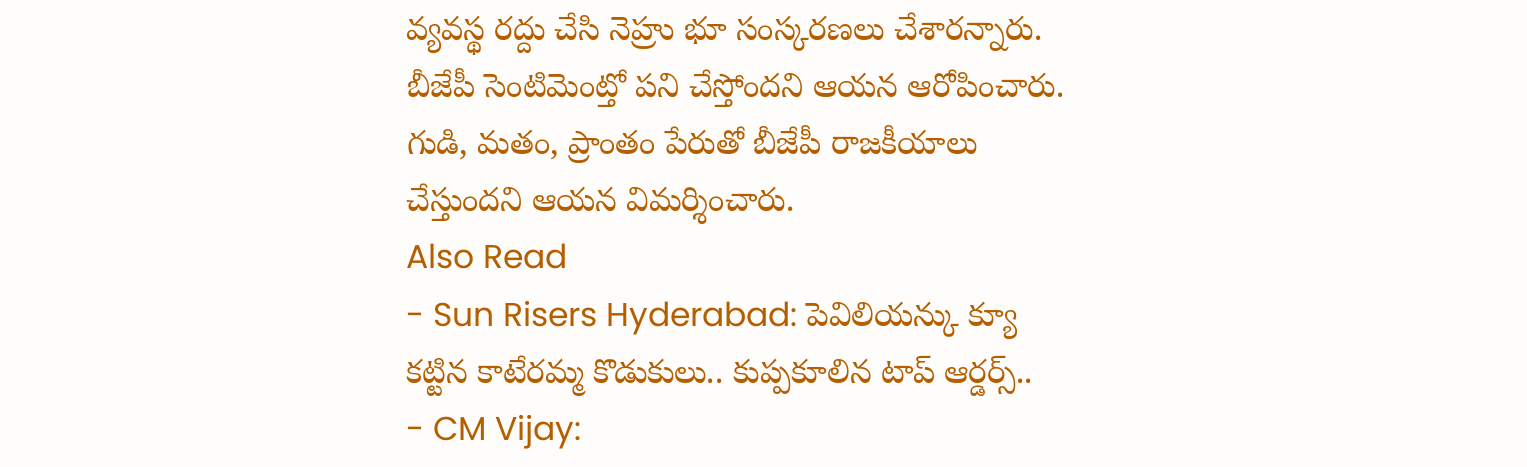వ్యవస్థ రద్దు చేసి నెహ్రు భూ సంస్కరణలు చేశారన్నారు. బీజేపీ సెంటిమెంట్తో పని చేస్తోందని ఆయన ఆరోపించారు. గుడి, మతం, ప్రాంతం పేరుతో బీజేపీ రాజకీయాలు చేస్తుందని ఆయన విమర్శించారు.
Also Read
- Sun Risers Hyderabad: పెవిలియన్కు క్యూ కట్టిన కాటేరమ్మ కొడుకులు.. కుప్పకూలిన టాప్ ఆర్డర్స్..
- CM Vijay: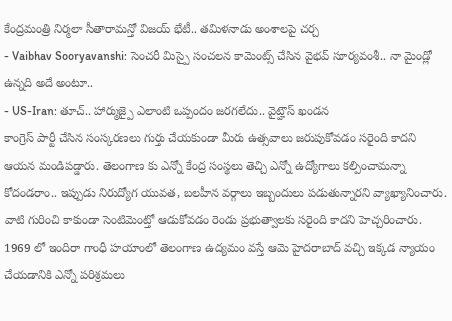కేంద్రమంత్రి నిర్మలా సీతారామన్తో విజయ్ భేటీ.. తమిళనాడు అంశాలపై చర్చ
- Vaibhav Sooryavanshi: సెంచరీ మిస్పై సంచలన కామెంట్స్ చేసిన వైభవ్ సూర్యవంశీ.. నా మైండ్లో ఉన్నది అదే అంటూ..
- US-Iran: తూచ్.. హార్ముజ్పై ఎలాంటి ఒప్పందం జరగలేదు.. వైట్హౌస్ ఖండన
కాంగ్రెస్ పార్టీ చేసిన సంస్కరణలు గుర్తు చేయకుండా మీరు ఉత్సవాలు జరుపుకోవడం సరైంది కాదని ఆయన మండిపడ్డారు. తెలంగాణ కు ఎన్నో కేంద్ర సంస్థలు తెచ్చి ఎన్నో ఉద్యోగాలు కల్పించామన్నా కోదండరాం.. ఇప్పుడు నిరుద్యోగ యువత, బలహీన వర్గాలు ఇబ్బందులు పడుతున్నారని వ్యాఖ్యానించారు. వాటి గురించి కాకుండా సెంటిమెంట్తో ఆడుకోవడం రెండు ప్రభుత్వాలకు సరైంది కాదని హెచ్చరించారు. 1969 లో ఇందిరా గాంధీ హయాంలో తెలంగాణ ఉద్యమం వస్తే ఆమె హైదరాబాద్ వచ్చి ఇక్కడ న్యాయం చేయడానికి ఎన్నో పరిశ్రమలు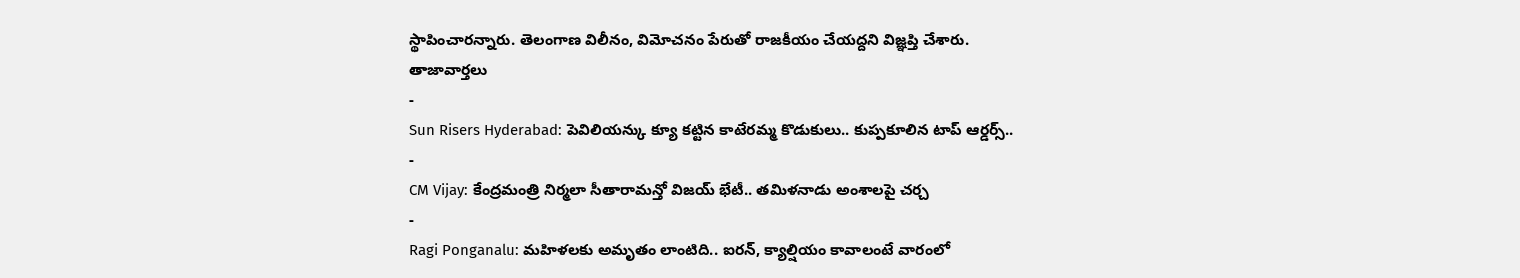స్థాపించారన్నారు. తెలంగాణ విలీనం, విమోచనం పేరుతో రాజకీయం చేయద్దని విజ్ఞప్తి చేశారు.
తాజావార్తలు
-
Sun Risers Hyderabad: పెవిలియన్కు క్యూ కట్టిన కాటేరమ్మ కొడుకులు.. కుప్పకూలిన టాప్ ఆర్డర్స్..
-
CM Vijay: కేంద్రమంత్రి నిర్మలా సీతారామన్తో విజయ్ భేటీ.. తమిళనాడు అంశాలపై చర్చ
-
Ragi Ponganalu: మహిళలకు అమృతం లాంటిది.. ఐరన్, క్యాల్షియం కావాలంటే వారంలో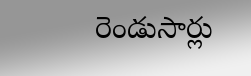రెండుసార్లు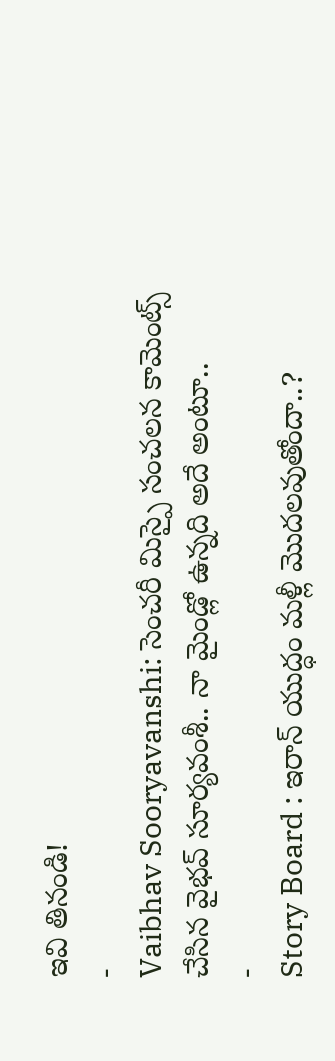ఇవి తినండి!
-
Vaibhav Sooryavanshi: సెంచరీ మిస్పై సంచలన కామెంట్స్ చేసిన వైభవ్ సూర్యవంశీ.. నా మైండ్లో ఉన్నది అదే అంటూ..
-
Story Board : ఇరాన్ యుద్ధం మళ్లీ మొదలవుతోందా..?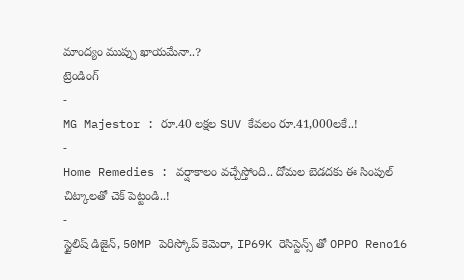మాంద్యం ముప్పు ఖాయమేనా..?
ట్రెండింగ్
-
MG Majestor : రూ.40 లక్షల SUV కేవలం రూ.41,000లకే..!
-
Home Remedies : వర్షాకాలం వచ్చేస్తోంది.. దోమల బెడదకు ఈ సింపుల్ చిట్కాలతో చెక్ పెట్టండి..!
-
స్టైలిష్ డిజైన్, 50MP పెరిస్కోప్ కెమెరా, IP69K రెసిస్టెన్స్ తో OPPO Reno16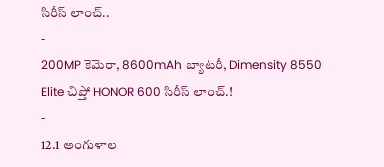సిరీస్ లాంచ్..
-
200MP కెమెరా, 8600mAh బ్యాటరీ, Dimensity 8550 Elite చిప్తో HONOR 600 సిరీస్ లాంచ్.!
-
12.1 అంగుళాల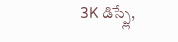3K డిస్ప్లే,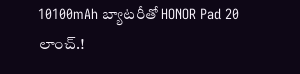10100mAh బ్యాటరీతో HONOR Pad 20 లాంచ్.!